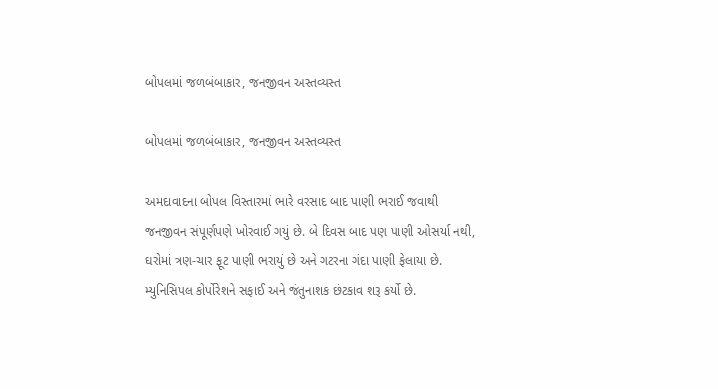બોપલમાં જળબંબાકાર, જનજીવન અસ્તવ્યસ્ત

બોપલમાં જળબંબાકાર, જનજીવન અસ્તવ્યસ્ત

અમદાવાદના બોપલ વિસ્તારમાં ભારે વરસાદ બાદ પાણી ભરાઈ જવાથી જનજીવન સંપૂર્ણપણે ખોરવાઈ ગયું છે. બે દિવસ બાદ પણ પાણી ઓસર્યા નથી, ઘરોમાં ત્રણ-ચાર ફૂટ પાણી ભરાયું છે અને ગટરના ગંદા પાણી ફેલાયા છે. મ્યુનિસિપલ કોર્પોરેશને સફાઈ અને જંતુનાશક છંટકાવ શરૂ કર્યો છે.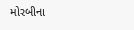મોરબીના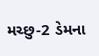મચ્છુ-2 ડેમના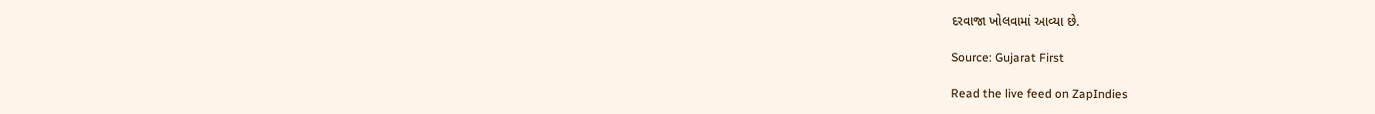દરવાજા ખોલવામાં આવ્યા છે.

Source: Gujarat First

Read the live feed on ZapIndies